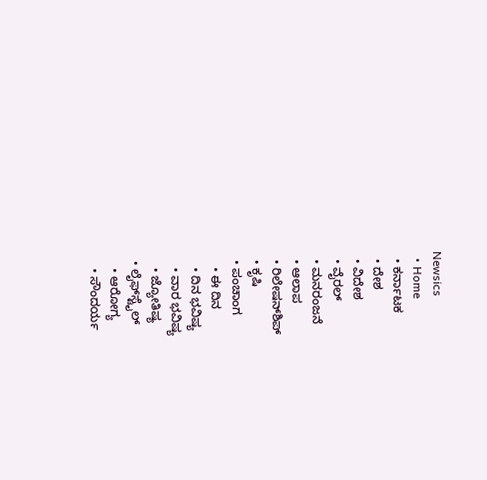Newsics
  • Home
  • ಕರ್ನಾಟಕ
  • ದೇಶ
  • ವಿದೇಶ
  • ವೈರಲ್
  • ಮನರಂಜನೆ
  • ಆಲಾಪ
  • ರಿಲೇಷನ್‌ಶಿಪ್
  • ಕೃಷಿ
  • ಪಂಚಾಂಗ
    • ಈ ದಿನ
    • ದಿನ ಭವಿಷ್ಯ
    • ವಾರ ಭವಿಷ್ಯ
    • ಜ್ಯೋತಿಷ್ಯ
  • ಲೈಫ್‌ಸ್ಟೈಲ್
    • ಆರೋಗ್ಯ
    • ಸೌಂದರ್ಯ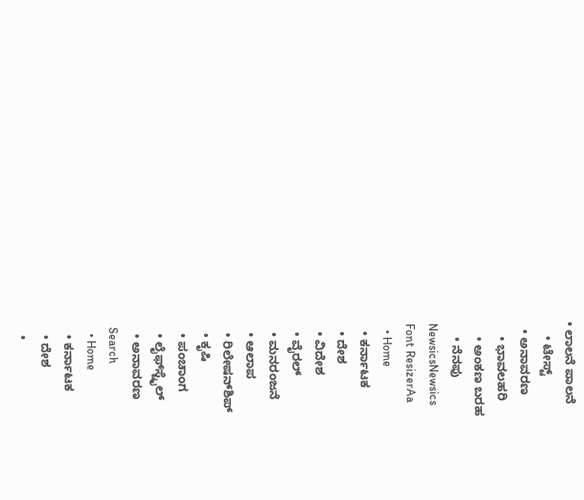• ಲಾಲನೆ ಪಾಲನೆ
    • ಟೇಸ್ಟ್
  • ಅನಾವರಣ
    • ಭಾವಲಹರಿ
    • ಅಂಕಣ ಬರಹ
    • ನೆನಪು
NewsicsNewsics
Font ResizerAa
  • Home
  • ಕರ್ನಾಟಕ
  • ದೇಶ
  • ವಿದೇಶ
  • ವೈರಲ್
  • ಮನರಂಜನೆ
  • ಆಲಾಪ
  • ರಿಲೇಷನ್‌ಶಿಪ್
  • ಕೃಷಿ
  • ಪಂಚಾಂಗ
  • ಲೈಫ್‌ಸ್ಟೈಲ್
  • ಅನಾವರಣ
Search
  • Home
  • ಕರ್ನಾಟಕ
  • ದೇಶ
  •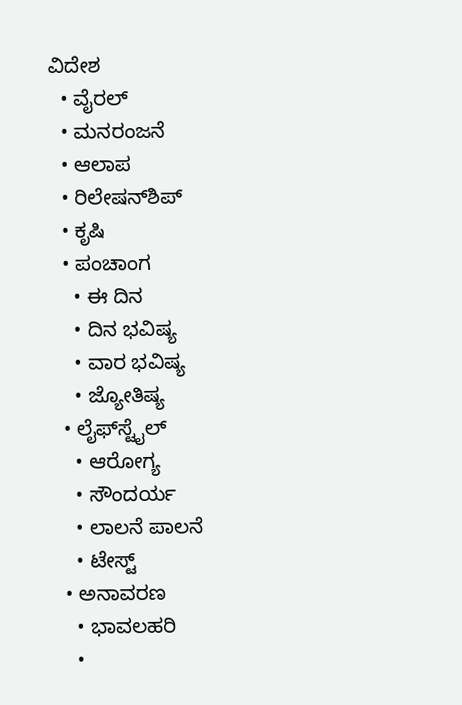ವಿದೇಶ
  • ವೈರಲ್
  • ಮನರಂಜನೆ
  • ಆಲಾಪ
  • ರಿಲೇಷನ್‌ಶಿಪ್
  • ಕೃಷಿ
  • ಪಂಚಾಂಗ
    • ಈ ದಿನ
    • ದಿನ ಭವಿಷ್ಯ
    • ವಾರ ಭವಿಷ್ಯ
    • ಜ್ಯೋತಿಷ್ಯ
  • ಲೈಫ್‌ಸ್ಟೈಲ್
    • ಆರೋಗ್ಯ
    • ಸೌಂದರ್ಯ
    • ಲಾಲನೆ ಪಾಲನೆ
    • ಟೇಸ್ಟ್
  • ಅನಾವರಣ
    • ಭಾವಲಹರಿ
    •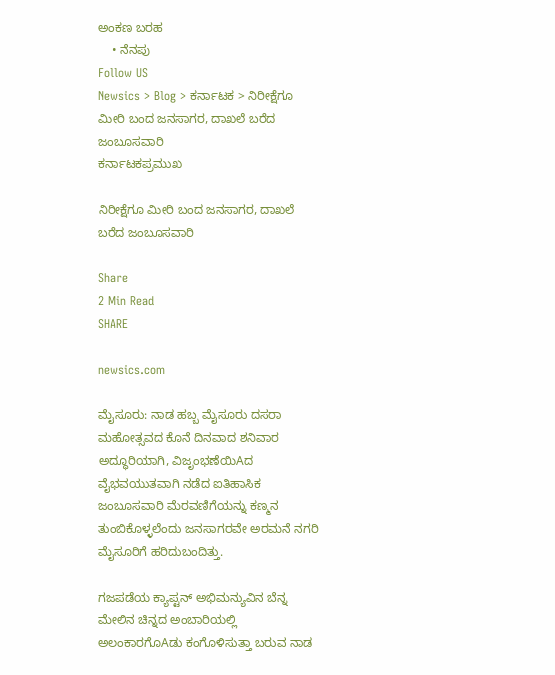ಅಂಕಣ ಬರಹ
    • ನೆನಪು
Follow US
Newsics > Blog > ಕರ್ನಾಟಕ > ನಿರೀಕ್ಷೆಗೂ ಮೀರಿ ಬಂದ ಜನಸಾಗರ, ದಾಖಲೆ ಬರೆದ ಜಂಬೂಸವಾರಿ
ಕರ್ನಾಟಕಪ್ರಮುಖ

ನಿರೀಕ್ಷೆಗೂ ಮೀರಿ ಬಂದ ಜನಸಾಗರ, ದಾಖಲೆ ಬರೆದ ಜಂಬೂಸವಾರಿ

Share
2 Min Read
SHARE

newsics.com

ಮೈಸೂರು: ನಾಡ ಹಬ್ಬ ಮೈಸೂರು ದಸರಾ ಮಹೋತ್ಸವದ ಕೊನೆ ದಿನವಾದ ಶನಿವಾರ ಅದ್ಧೂರಿಯಾಗಿ, ವಿಜೃಂಭಣೆಯಿAದ ವೈಭವಯುತವಾಗಿ ನಡೆದ ಐತಿಹಾಸಿಕ ಜಂಬೂಸವಾರಿ ಮೆರವಣಿಗೆಯನ್ನು ಕಣ್ಮನ ತುಂಬಿಕೊಳ್ಳಲೆಂದು ಜನಸಾಗರವೇ ಅರಮನೆ ನಗರಿ ಮೈಸೂರಿಗೆ ಹರಿದುಬಂದಿತ್ತು.

ಗಜಪಡೆಯ ಕ್ಯಾಪ್ಟನ್ ಅಭಿಮನ್ಯುವಿನ ಬೆನ್ನ ಮೇಲಿನ ಚಿನ್ನದ ಅಂಬಾರಿಯಲ್ಲಿ ಅಲಂಕಾರಗೊAಡು ಕಂಗೊಳಿಸುತ್ತಾ ಬರುವ ನಾಡ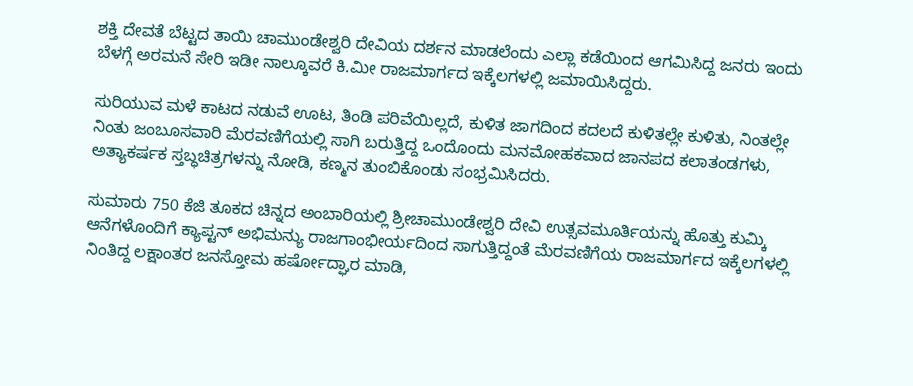ಶಕ್ತಿ ದೇವತೆ ಬೆಟ್ಟದ ತಾಯಿ ಚಾಮುಂಡೇಶ್ವರಿ ದೇವಿಯ ದರ್ಶನ ಮಾಡಲೆಂದು ಎಲ್ಲಾ ಕಡೆಯಿಂದ ಆಗಮಿಸಿದ್ದ ಜನರು ಇಂದು ಬೆಳಗ್ಗೆ ಅರಮನೆ ಸೇರಿ ಇಡೀ ನಾಲ್ಕೂವರೆ ಕಿ.ಮೀ ರಾಜಮಾರ್ಗದ ಇಕ್ಕೆಲಗಳಲ್ಲಿ ಜಮಾಯಿಸಿದ್ದರು.

ಸುರಿಯುವ ಮಳೆ ಕಾಟದ ನಡುವೆ ಊಟ, ತಿಂಡಿ ಪರಿವೆಯಿಲ್ಲದೆ, ಕುಳಿತ ಜಾಗದಿಂದ ಕದಲದೆ ಕುಳಿತಲ್ಲೇ ಕುಳಿತು, ನಿಂತಲ್ಲೇ ನಿಂತು ಜಂಬೂಸವಾರಿ ಮೆರವಣಿಗೆಯಲ್ಲಿ ಸಾಗಿ ಬರುತ್ತಿದ್ದ ಒಂದೊಂದು ಮನಮೋಹಕವಾದ ಜಾನಪದ ಕಲಾತಂಡಗಳು, ಅತ್ಯಾಕರ್ಷಕ ಸ್ತಬ್ಧಚಿತ್ರಗಳನ್ನು ನೋಡಿ, ಕಣ್ಮನ ತುಂಬಿಕೊಂಡು ಸಂಭ್ರಮಿಸಿದರು.

ಸುಮಾರು 750 ಕೆಜಿ ತೂಕದ ಚಿನ್ನದ ಅಂಬಾರಿಯಲ್ಲಿ ಶ್ರೀಚಾಮುಂಡೇಶ್ವರಿ ದೇವಿ ಉತ್ಸವಮೂರ್ತಿಯನ್ನು ಹೊತ್ತು ಕುಮ್ಕಿ ಆನೆಗಳೊಂದಿಗೆ ಕ್ಯಾಪ್ಟನ್ ಅಭಿಮನ್ಯು ರಾಜಗಾಂಭೀರ್ಯದಿಂದ ಸಾಗುತ್ತಿದ್ದಂತೆ ಮೆರವಣಿಗೆಯ ರಾಜಮಾರ್ಗದ ಇಕ್ಕೆಲಗಳಲ್ಲಿ ನಿಂತಿದ್ದ ಲಕ್ಷಾಂತರ ಜನಸ್ತೋಮ ಹರ್ಷೋದ್ಘಾರ ಮಾಡಿ,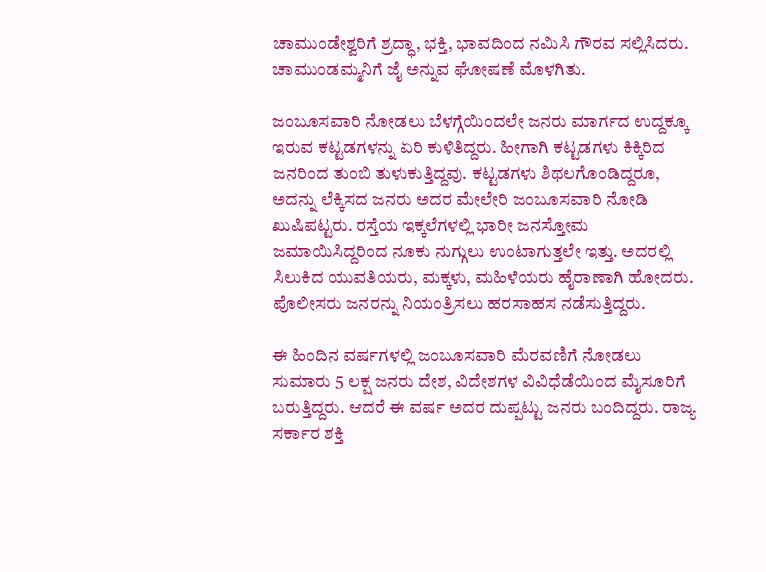ಚಾಮುಂಡೇಶ್ವರಿಗೆ ಶ್ರದ್ಧಾ, ಭಕ್ತಿ, ಭಾವದಿಂದ ನಮಿಸಿ ಗೌರವ ಸಲ್ಲಿಸಿದರು. ಚಾಮುಂಡಮ್ಮನಿಗೆ ಜೈ ಅನ್ನುವ ಘೋಷಣೆ ಮೊಳಗಿತು.

ಜಂಬೂಸವಾರಿ ನೋಡಲು ಬೆಳಗ್ಗೆಯಿಂದಲೇ ಜನರು ಮಾರ್ಗದ ಉದ್ದಕ್ಕೂ ಇರುವ ಕಟ್ಟಡಗಳನ್ನು ಏರಿ ಕುಳಿತಿದ್ದರು. ಹೀಗಾಗಿ ಕಟ್ಟಡಗಳು ಕಿಕ್ಕಿರಿದ ಜನರಿಂದ ತುಂಬಿ ತುಳುಕುತ್ತಿದ್ದವು. ಕಟ್ಟಡಗಳು ಶಿಥಲಗೊಂಡಿದ್ದರೂ, ಅದನ್ನು ಲೆಕ್ಕಿಸದ ಜನರು ಅದರ ಮೇಲೇರಿ ಜಂಬೂಸವಾರಿ ನೋಡಿ ಖುಷಿಪಟ್ಟರು. ರಸ್ತೆಯ ಇಕ್ಕಲೆಗಳಲ್ಲಿ ಭಾರೀ ಜನಸ್ತೋಮ ಜಮಾಯಿಸಿದ್ದರಿಂದ ನೂಕು ನುಗ್ಗುಲು ಉಂಟಾಗುತ್ತಲೇ ಇತ್ತು. ಅದರಲ್ಲಿ ಸಿಲುಕಿದ ಯುವತಿಯರು, ಮಕ್ಕಳು, ಮಹಿಳೆಯರು ಹೈರಾಣಾಗಿ ಹೋದರು. ಪೊಲೀಸರು ಜನರನ್ನು ನಿಯಂತ್ರಿಸಲು ಹರಸಾಹಸ ನಡೆಸುತ್ತಿದ್ದರು.

ಈ ಹಿಂದಿನ ವರ್ಷಗಳಲ್ಲಿ ಜಂಬೂಸವಾರಿ ಮೆರವಣಿಗೆ ನೋಡಲು ಸುಮಾರು 5 ಲಕ್ಷ ಜನರು ದೇಶ, ವಿದೇಶಗಳ ವಿವಿಧೆಡೆಯಿಂದ ಮೈಸೂರಿಗೆ ಬರುತ್ತಿದ್ದರು. ಆದರೆ ಈ ವರ್ಷ ಅದರ ದುಪ್ಪಟ್ಟು ಜನರು ಬಂದಿದ್ದರು. ರಾಜ್ಯ ಸರ್ಕಾರ ಶಕ್ತಿ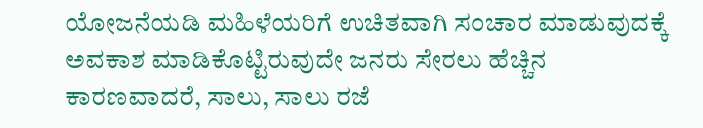ಯೋಜನೆಯಡಿ ಮಹಿಳೆಯರಿಗೆ ಉಚಿತವಾಗಿ ಸಂಚಾರ ಮಾಡುವುದಕ್ಕೆ ಅವಕಾಶ ಮಾಡಿಕೊಟ್ಟಿರುವುದೇ ಜನರು ಸೇರಲು ಹೆಚ್ಚಿನ ಕಾರಣವಾದರೆ, ಸಾಲು, ಸಾಲು ರಜೆ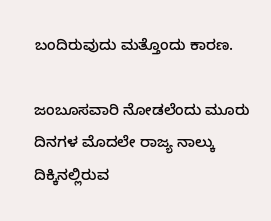ಬಂದಿರುವುದು ಮತ್ತೊಂದು ಕಾರಣ.

ಜಂಬೂಸವಾರಿ ನೋಡಲೆಂದು ಮೂರು ದಿನಗಳ ಮೊದಲೇ ರಾಜ್ಯ ನಾಲ್ಕು ದಿಕ್ಕಿನಲ್ಲಿರುವ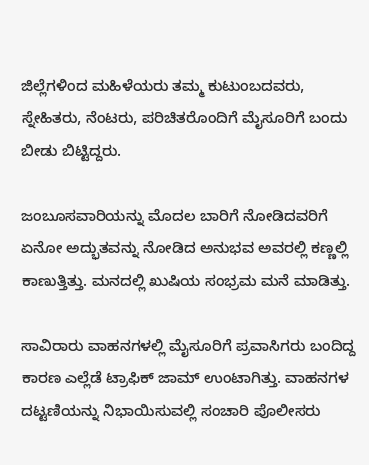ಜಿಲ್ಲೆಗಳಿಂದ ಮಹಿಳೆಯರು ತಮ್ಮ ಕುಟುಂಬದವರು, ಸ್ನೇಹಿತರು, ನೆಂಟರು, ಪರಿಚಿತರೊಂದಿಗೆ ಮೈಸೂರಿಗೆ ಬಂದು ಬೀಡು ಬಿಟ್ಟಿದ್ದರು.

ಜಂಬೂಸವಾರಿಯನ್ನು ಮೊದಲ ಬಾರಿಗೆ ನೋಡಿದವರಿಗೆ ಏನೋ ಅದ್ಭುತವನ್ನು ನೋಡಿದ ಅನುಭವ ಅವರಲ್ಲಿ ಕಣ್ಣಲ್ಲಿ ಕಾಣುತ್ತಿತ್ತು. ಮನದಲ್ಲಿ ಖುಷಿಯ ಸಂಭ್ರಮ ಮನೆ ಮಾಡಿತ್ತು.

ಸಾವಿರಾರು ವಾಹನಗಳಲ್ಲಿ ಮೈಸೂರಿಗೆ ಪ್ರವಾಸಿಗರು ಬಂದಿದ್ದ ಕಾರಣ ಎಲ್ಲೆಡೆ ಟ್ರಾಫಿಕ್ ಜಾಮ್ ಉಂಟಾಗಿತ್ತು. ವಾಹನಗಳ ದಟ್ಟಣಿಯನ್ನು ನಿಭಾಯಿಸುವಲ್ಲಿ ಸಂಚಾರಿ ಪೊಲೀಸರು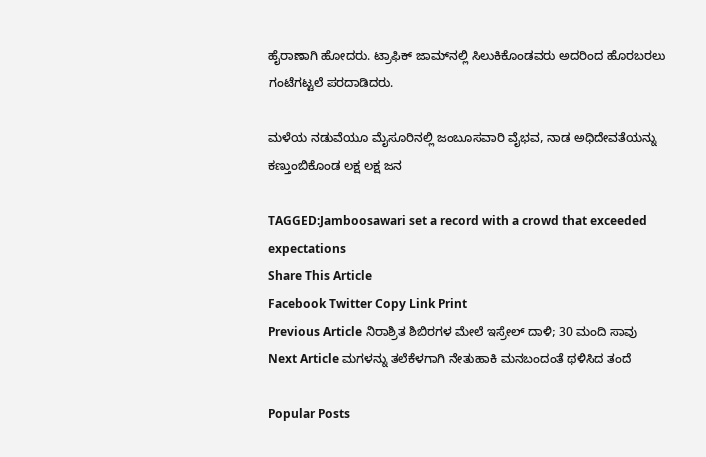ಹೈರಾಣಾಗಿ ಹೋದರು. ಟ್ರಾಫಿಕ್ ಜಾಮ್‌ನಲ್ಲಿ ಸಿಲುಕಿಕೊಂಡವರು ಅದರಿಂದ ಹೊರಬರಲು ಗಂಟೆಗಟ್ಟಲೆ ಪರದಾಡಿದರು.

ಮಳೆಯ ನಡುವೆಯೂ ಮೈಸೂರಿನಲ್ಲಿ ಜಂಬೂಸವಾರಿ ವೈಭವ, ನಾಡ ಅಧಿದೇವತೆಯನ್ನು ಕಣ್ತುಂಬಿಕೊಂಡ ಲಕ್ಷ ಲಕ್ಷ ಜನ

TAGGED:Jamboosawari set a record with a crowd that exceeded expectations
Share This Article
Facebook Twitter Copy Link Print
Previous Article ನಿರಾಶ್ರಿತ ಶಿಬಿರಗಳ ಮೇಲೆ ಇಸ್ರೇಲ್ ದಾಳಿ; 30 ಮಂದಿ ಸಾವು
Next Article ಮಗಳನ್ನು ತಲೆಕೆಳಗಾಗಿ ನೇತುಹಾಕಿ ಮನಬಂದಂತೆ ಥಳಿಸಿದ ತಂದೆ

Popular Posts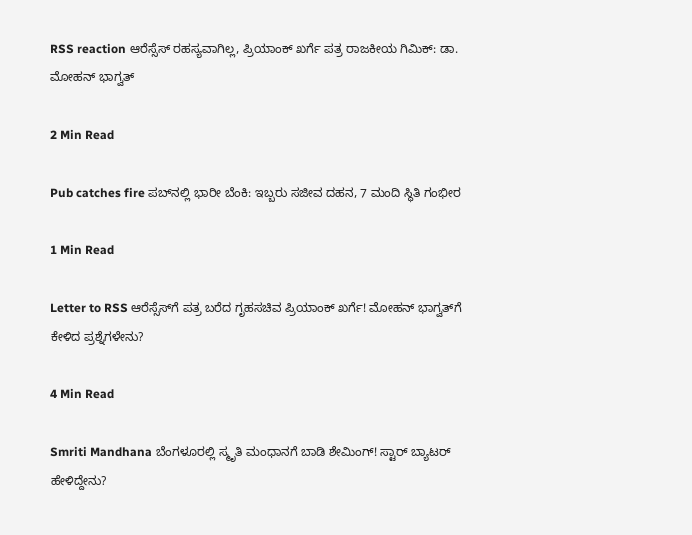RSS reaction ಆರೆಸ್ಸೆಸ್ ರಹಸ್ಯವಾಗಿಲ್ಲ, ಪ್ರಿಯಾಂಕ್ ಖರ್ಗೆ ಪತ್ರ ರಾಜಕೀಯ ಗಿಮಿಕ್: ಡಾ. ಮೋಹನ್ ಭಾಗ್ವತ್

2 Min Read

Pub catches fire ಪಬ್‌ನಲ್ಲಿ ಭಾರೀ ಬೆಂಕಿ: ಇಬ್ಬರು ಸಜೀವ ದಹನ, 7 ಮಂದಿ ಸ್ಥಿತಿ ಗಂಭೀರ

1 Min Read

Letter to RSS ಆರೆಸ್ಸೆಸ್‌ಗೆ ಪತ್ರ ಬರೆದ ಗೃಹಸಚಿವ ಪ್ರಿಯಾಂಕ್ ಖರ್ಗೆ! ಮೋಹನ್ ಭಾಗ್ವತ್‌ಗೆ ಕೇಳಿದ ಪ್ರಶ್ನೆಗಳೇನು?

4 Min Read

Smriti Mandhana ಬೆಂಗಳೂರಲ್ಲಿ ಸ್ಮೃತಿ ಮಂಧಾನಗೆ ಬಾಡಿ ಶೇಮಿಂಗ್! ಸ್ಟಾರ್ ಬ್ಯಾಟರ್ ಹೇಳಿದ್ದೇನು?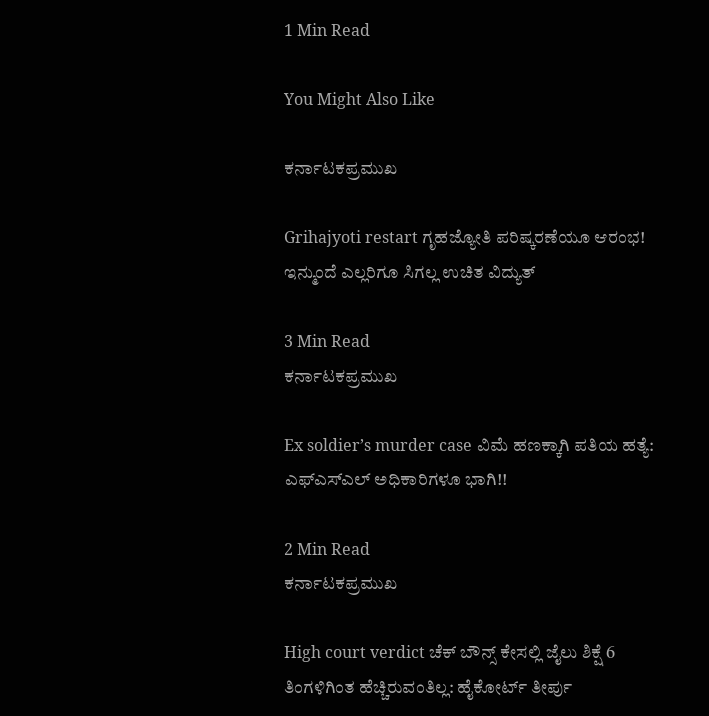1 Min Read

You Might Also Like

ಕರ್ನಾಟಕಪ್ರಮುಖ

Grihajyoti restart ಗೃಹಜ್ಯೋತಿ ಪರಿಷ್ಕರಣೆಯೂ ಆರಂಭ! ಇನ್ಮುಂದೆ ಎಲ್ಲರಿಗೂ ಸಿಗಲ್ಲ ಉಚಿತ ವಿದ್ಯುತ್

3 Min Read
ಕರ್ನಾಟಕಪ್ರಮುಖ

Ex soldier’s murder case ವಿಮೆ ಹಣಕ್ಕಾಗಿ ಪತಿಯ ಹತ್ಯೆ: ಎಫ್ಎಸ್ಎಲ್ ಅಧಿಕಾರಿಗಳೂ ಭಾಗಿ!!

2 Min Read
ಕರ್ನಾಟಕಪ್ರಮುಖ

High court verdict ಚೆಕ್ ಬೌನ್ಸ್ ಕೇಸಲ್ಲಿ ಜೈಲು ಶಿಕ್ಷೆ 6 ತಿಂಗಳಿಗಿಂತ ಹೆಚ್ಚಿರುವಂತಿಲ್ಲ: ಹೈಕೋರ್ಟ್ ತೀರ್ಪು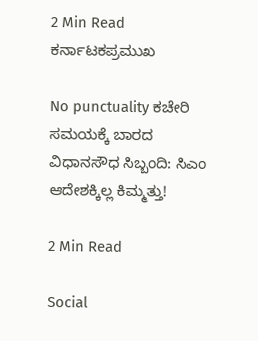2 Min Read
ಕರ್ನಾಟಕಪ್ರಮುಖ

No punctuality ಕಚೇರಿ ಸಮಯಕ್ಕೆ ಬಾರದ ವಿಧಾನಸೌಧ ಸಿಬ್ಬಂದಿ: ಸಿಎಂ ಆದೇಶಕ್ಕಿಲ್ಲ ಕಿಮ್ಮತ್ತು!

2 Min Read

Social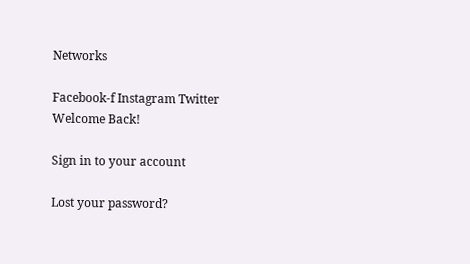Networks

Facebook-f Instagram Twitter
Welcome Back!

Sign in to your account

Lost your password?